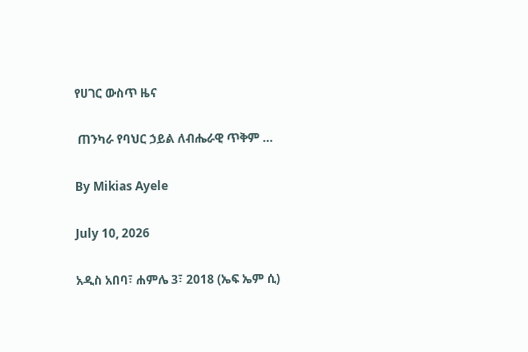የሀገር ውስጥ ዜና

 ጠንካራ የባህር ኃይል ለብሔራዊ ጥቅም …

By Mikias Ayele

July 10, 2026

አዲስ አበባ፣ ሐምሌ 3፣ 2018 (ኤፍ ኤም ሲ)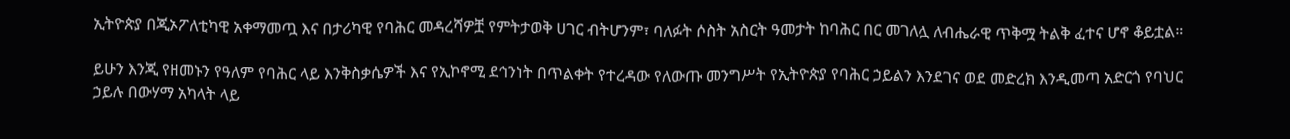ኢትዮጵያ በጂኦፖለቲካዊ አቀማመጧ እና በታሪካዊ የባሕር መዳረሻዎቿ የምትታወቅ ሀገር ብትሆንም፣ ባለፉት ሶስት አስርት ዓመታት ከባሕር በር መገለሏ ለብሔራዊ ጥቅሟ ትልቅ ፈተና ሆኖ ቆይቷል።

ይሁን እንጂ የዘመኑን የዓለም የባሕር ላይ እንቅስቃሴዎች እና የኢኮኖሚ ደኅንነት በጥልቀት የተረዳው የለውጡ መንግሥት የኢትዮጵያ የባሕር ኃይልን እንደገና ወደ መድረክ እንዲመጣ አድርጎ የባህር ኃይሉ በውሃማ አካላት ላይ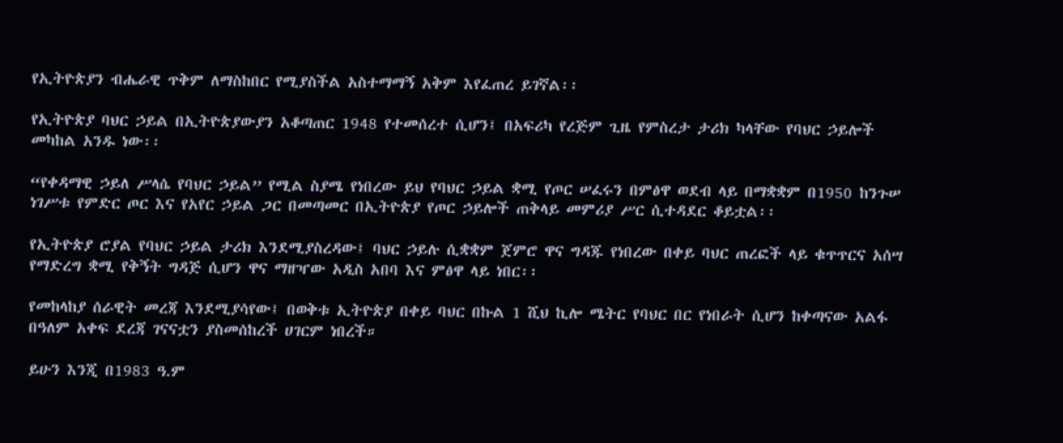የኢትዮጵያን ብሔራዊ ጥቅም ለማስከበር የሚያስችል አስተማማኝ አቅም እየፈጠረ ይገኛል፡፡

የኢትዮጵያ ባህር ኃይል በኢትዮጵያውያን አቆጣጠር 1948 የተመሰረተ ሲሆን፤ በአፍሪካ የረጅም ጊዜ የምስረታ ታሪክ ካላቸው የባህር ኃይሎች መካከል አንዱ ነው፡፡

“የቀዳማዊ ኃይለ ሥላሴ የባህር ኃይል” የሚል ስያሜ የነበረው ይህ የባህር ኃይል ቋሚ የጦር ሠፈሩን በምፅዋ ወደብ ላይ በማቋቋም በ1950 ከንጉሠ ነገሥቱ የምድር ጦር እና የአየር ኃይል ጋር በመጣመር በኢትዮጵያ የጦር ኃይሎች ጠቅላይ መምሪያ ሥር ሲተዳደር ቆይቷል፡፡

የኢትዮጵያ ሮያል የባህር ኃይል ታሪክ እንደሚያስረዳው፤ ባህር ኃይሉ ሲቋቋም ጀምሮ ዋና ግዳጁ የነበረው በቀይ ባህር ጠረፎች ላይ ቁጥጥርና አሰሣ የማድረግ ቋሚ የቅኝት ግዳጅ ሲሆን ዋና ማዘዣው አዲስ አበባ እና ምፅዋ ላይ ነበር፡፡

የመከላከያ ሰራዊት መረጃ እንደሚያሳየው፤ በወቅቱ ኢትዮጵያ በቀይ ባህር በኩል 1 ሺህ ኪሎ ሜትር የባህር በር የነበራት ሲሆን ከቀጣናው አልፋ በዓለም አቀፍ ደረጃ ገናናቷን ያስመሰከረች ሀገርም ነበረች።

ይሁን እንጂ በ1983 ዓ.ም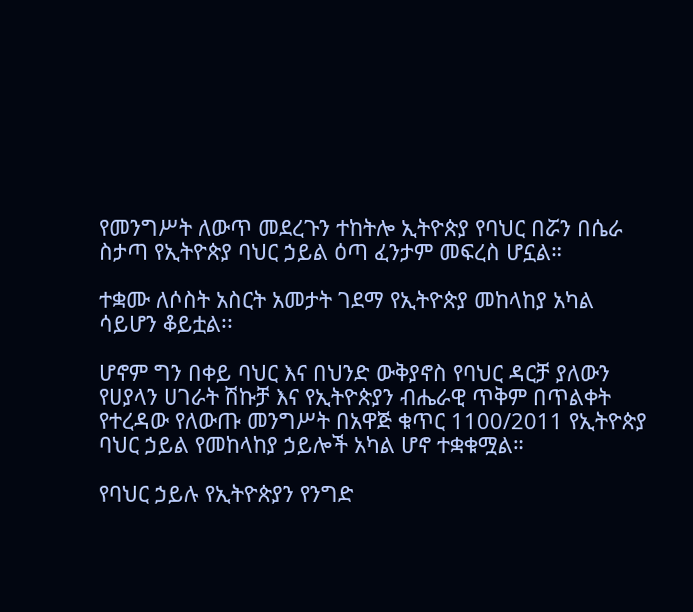የመንግሥት ለውጥ መደረጉን ተከትሎ ኢትዮጵያ የባህር በሯን በሴራ ስታጣ የኢትዮጵያ ባህር ኃይል ዕጣ ፈንታም መፍረስ ሆኗል።

ተቋሙ ለሶስት አስርት አመታት ገደማ የኢትዮጵያ መከላከያ አካል ሳይሆን ቆይቷል፡፡

ሆኖም ግን በቀይ ባህር እና በህንድ ውቅያኖስ የባህር ዳርቻ ያለውን የሀያላን ሀገራት ሽኩቻ እና የኢትዮጵያን ብሔራዊ ጥቅም በጥልቀት የተረዳው የለውጡ መንግሥት በአዋጅ ቁጥር 1100/2011 የኢትዮጵያ ባህር ኃይል የመከላከያ ኃይሎች አካል ሆኖ ተቋቁሟል።

የባህር ኃይሉ የኢትዮጵያን የንግድ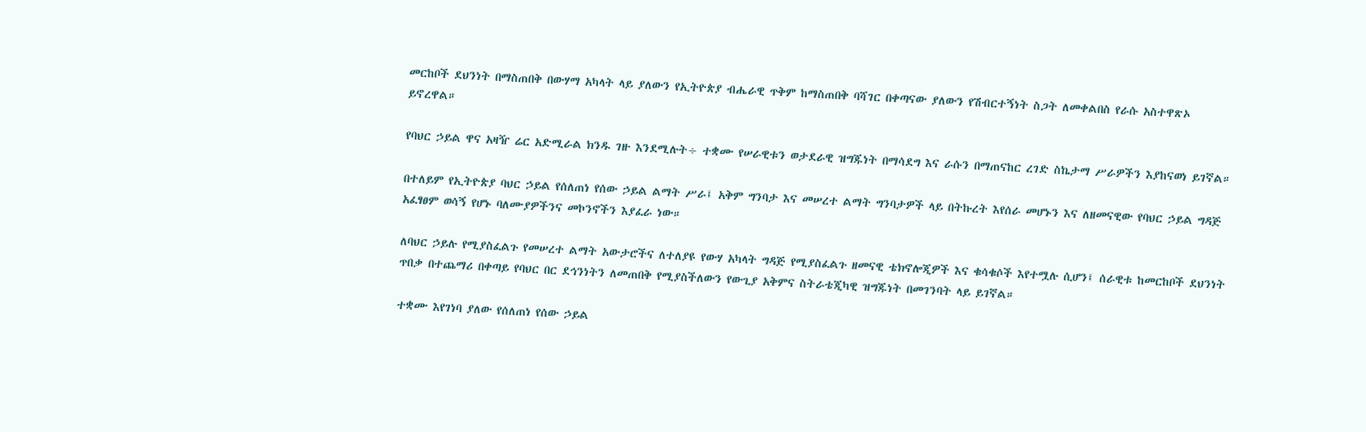መርከቦች ደህንነት በማስጠበቅ በውሃማ አካላት ላይ ያለውን የኢትዮጵያ ብሔራዊ ጥቅም ከማስጠበቅ ባሻገር በቀጣናው ያለውን የሽብርተኝነት ስጋት ለመቀልበስ የራሱ አስተዋጽኦ ይኖረዋል።

የባህር ኃይል ዋና አዛዥ ሬር አድሚራል ክንዱ ገዙ እንደሚሉት÷ ተቋሙ የሠራዊቱን ወታደራዊ ዝግጁነት በማሳደግ እና ራሱን በማጠናከር ረገድ ስኬታማ ሥራዎችን እያከናወነ ይገኛል።

በተለይም የኢትዮጵያ ባህር ኃይል የሰለጠነ የሰው ኃይል ልማት ሥራ፤ አቅም ግንባታ እና መሠረተ ልማት ግንባታዎች ላይ በትኩረት እየሰራ መሆኑን እና ለዘመናዊው የባህር ኃይል ግዳጅ አፈፃፀም ወሳኝ የሆኑ ባለሙያዎችንና መኮንኖችን እያፈራ ነው።

ለባህር ኃይሉ የሚያስፈልጉ የመሠረተ ልማት አውታሮችና ለተለያዩ የውሃ አካላት ግዳጅ የሚያስፈልጉ ዘመናዊ ቴክኖሎጂዎች እና ቁሳቁሶች እየተሟሉ ሲሆን፤ ሰራዊቱ ከመርከቦች ደህንነት ጥበቃ በተጨማሪ በቀጣይ የባህር በር ደኅንነትን ለመጠበቅ የሚያስችለውን የውጊያ አቅምና ስትራቴጂካዊ ዝግጁነት በመገንባት ላይ ይገኛል።

ተቋሙ እየገነባ ያለው የሰለጠነ የሰው ኃይል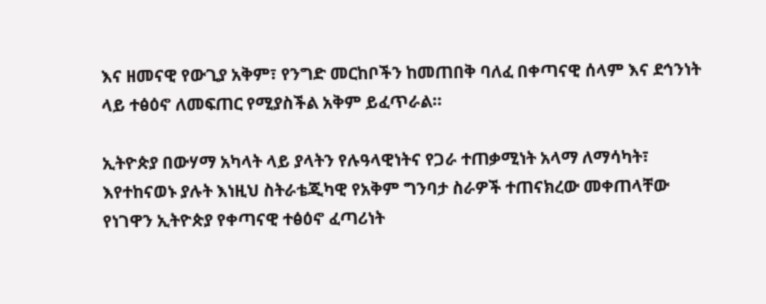እና ዘመናዊ የውጊያ አቅም፣ የንግድ መርከቦችን ከመጠበቅ ባለፈ በቀጣናዊ ሰላም እና ደኅንነት ላይ ተፅዕኖ ለመፍጠር የሚያስችል አቅም ይፈጥራል።

ኢትዮጵያ በውሃማ አካላት ላይ ያላትን የሉዓላዊነትና የጋራ ተጠቃሚነት አላማ ለማሳካት፣ እየተከናወኑ ያሉት እነዚህ ስትራቴጂካዊ የአቅም ግንባታ ስራዎች ተጠናክረው መቀጠላቸው የነገዋን ኢትዮጵያ የቀጣናዊ ተፅዕኖ ፈጣሪነት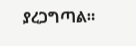ያረጋግጣል።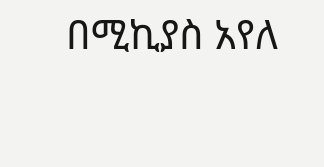በሚኪያስ አየለ